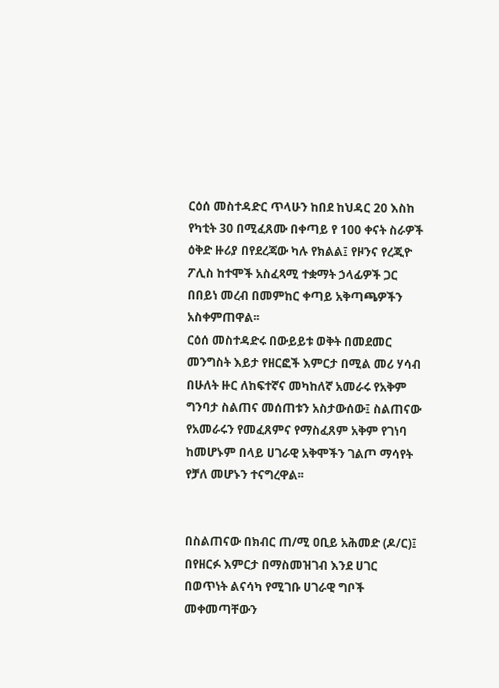ርዕሰ መስተዳድር ጥላሁን ከበደ ከህዳር 20 እስከ የካቲት 30 በሚፈጸሙ በቀጣይ የ 100 ቀናት ስራዎች ዕቅድ ዙሪያ በየደረጃው ካሉ የክልል፤ የዞንና የረጂዮ ፖሊስ ከተሞች አስፈጻሚ ተቋማት ኃላፊዎች ጋር በበይነ መረብ በመምከር ቀጣይ አቅጣጫዎችን አስቀምጠዋል፡፡
ርዕሰ መስተዳድሩ በውይይቱ ወቅት በመደመር መንግስት እይታ የዘርፎች እምርታ በሚል መሪ ሃሳብ በሁለት ዙር ለከፍተኛና መካከለኛ አመራሩ የአቅም ግንባታ ስልጠና መሰጠቱን አስታውሰው፤ ስልጠናው የአመራሩን የመፈጸምና የማስፈጸም አቅም የገነባ ከመሆኑም በላይ ሀገራዊ አቅሞችን ገልጦ ማሳየት የቻለ መሆኑን ተናግረዋል፡፡


በስልጠናው በክብር ጠ/ሚ ዐቢይ አሕመድ (ዶ/ር)፤ በየዘርፉ እምርታ በማስመዝገብ እንደ ሀገር በወጥነት ልናሳካ የሚገቡ ሀገራዊ ግቦች መቀመጣቸውን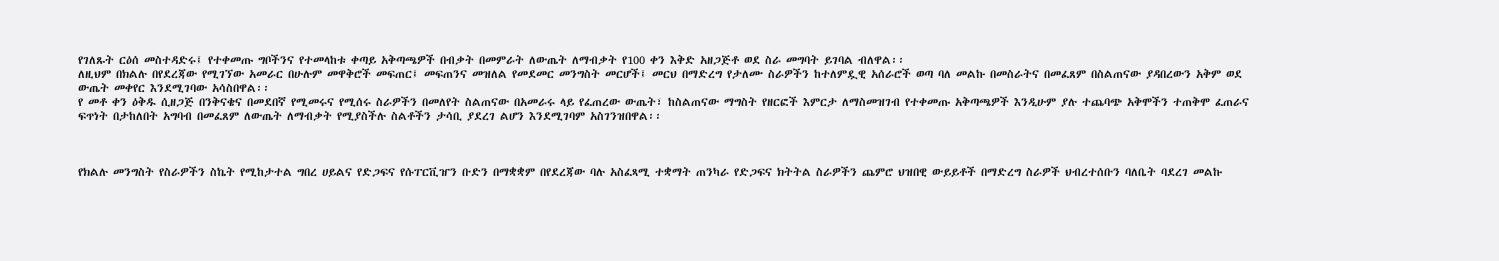የገለጹት ርዕሰ መስተዳድሩ፤ የተቀመጡ ግቦችንና የተመላከቱ ቀጣይ አቅጣጫዎች በብቃት በመምራት ለውጤት ለማብቃት የ100 ቀን እቅድ አዘጋጅቶ ወደ ስራ መግባት ይገባል ብለዋል፡፡
ለዚህም በክልሉ በየደረጃው የሚገኘው አመራር በሁሉም መዋቅሮች መፍጠር፤ መፍጠንና መዝለል የመደመር መንግስት መርሆች፤ መርህ በማድረግ የታለሙ ስራዎችን ከተለምዷዊ አሰራሮች ወጣ ባለ መልኩ በመስራትና በመፈጸም በስልጠናው ያዳበረውን አቅም ወደ ውጤት መቀየር እንደሚገባው አሳስበዋል፡፡
የ መቶ ቀን ዕቅዱ ሲዘጋጅ በንቅናቄና በመደበኛ የሚመሩና የሚሰሩ ስራዎችን በመለየት ስልጠናው በአመራሩ ላይ የፈጠረው ውጤት፣ ከስልጠናው ማግስት የዘርፎች እምርታ ለማስመዝገብ የተቀመጡ አቅጣጫዎች እንዲሁም ያሉ ተጨባጭ አቅሞችን ተጠቅሞ ፈጠራና ፍጥነት በታከለበት አግባብ በመፈጸም ለውጤት ለማብቃት የሚያስችሉ ስልቶችን ታሳቢ ያደረገ ልሆን እንደሚገባም አስገንዝበዋል፡፡



የክልሉ መንግስት የስራዎችን ስኬት የሚከታተል ግበረ ሀይልና የድጋፍና የሱፐርቪዠን ቡድን በማቋቋም በየደረጃው ባሉ አስፈጻሚ ተቋማት ጠንካራ የድጋፍና ክትትል ስራዎችን ጨምሮ ህዝበዊ ውይይቶች በማድረግ ስራዎች ህብረተሰቡን ባለቤት ባደረገ መልኩ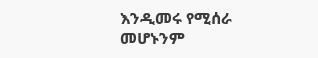እንዲመሩ የሚሰራ መሆኑንም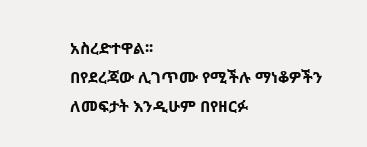አስረድተዋል፡፡
በየደረጃው ሊገጥሙ የሚችሉ ማነቆዎችን ለመፍታት እንዲሁም በየዘርፉ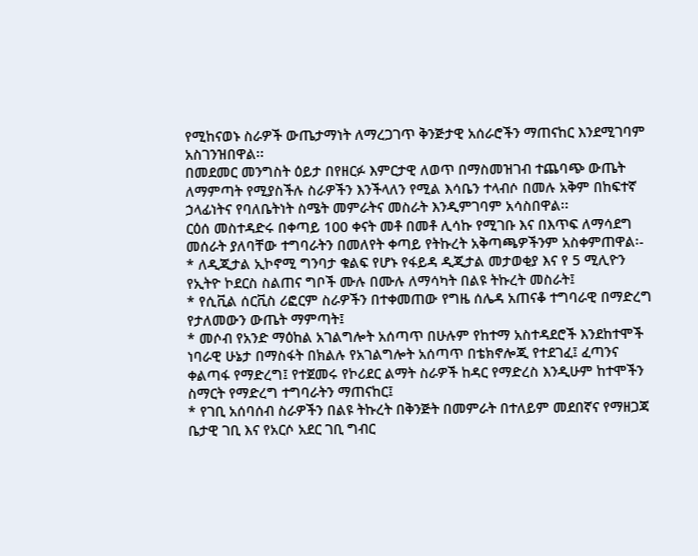የሚከናወኑ ስራዎች ውጤታማነት ለማረጋገጥ ቅንጅታዊ አሰራሮችን ማጠናከር እንደሚገባም አስገንዝበዋል፡፡
በመደመር መንግስት ዕይታ በየዘርፉ እምርታዊ ለወጥ በማስመዝገብ ተጨባጭ ውጤት ለማምጣት የሚያስችሉ ስራዎችን እንችላለን የሚል እሳቤን ተላብሶ በመሉ አቅም በከፍተኛ ኃላፊነትና የባለቤትነት ስሜት መምራትና መስራት እንዲምገባም አሳስበዋል፡፡
ርዕሰ መስተዳድሩ በቀጣይ 100 ቀናት መቶ በመቶ ሊሳኩ የሚገቡ እና በእጥፍ ለማሳደግ መሰራት ያለባቸው ተግባራትን በመለየት ቀጣይ የትኩረት አቅጣጫዎችንም አስቀምጠዋል፡-
* ለዲጂታል ኢኮኖሚ ግንባታ ቁልፍ የሆኑ የፋይዳ ዲጂታል መታወቂያ እና የ 5 ሚሊዮን የኢትዮ ኮደርስ ስልጠና ግቦች ሙሉ በሙሉ ለማሳካት በልዩ ትኩረት መስራት፤
* የሲቪል ሰርቪስ ሪፎርም ስራዎችን በተቀመጠው የግዜ ሰሌዳ አጠናቆ ተግባራዊ በማድረግ የታለመውን ውጤት ማምጣት፤
* መሶብ የአንድ ማዕከል አገልግሎት አሰጣጥ በሁሉም የከተማ አስተዳደሮች እንደከተሞች ነባራዊ ሁኔታ በማስፋት በክልሉ የአገልግሎት አሰጣጥ በቴክኖሎጂ የተደገፈ፤ ፈጣንና ቀልጣፋ የማድረግ፤ የተጀመሩ የኮሪደር ልማት ስራዎች ከዳር የማድረስ እንዲሁም ከተሞችን ስማርት የማድረግ ተግባራትን ማጠናከር፤
* የገቢ አሰባሰብ ስራዎችን በልዩ ትኩረት በቅንጅት በመምራት በተለይም መደበኛና የማዘጋጃ ቤታዊ ገቢ እና የአርሶ አደር ገቢ ግብር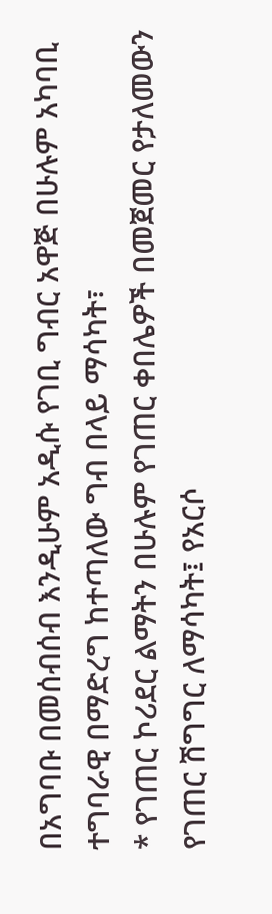በአግባቡ በመሰብሰብ እንዲሁም አዲሱ የገቢ ግብር አዋጅ በሁሉም አካባቢ ተግባራዊ በማድረግ ከተጣለው ግብ በላይ ማሳካት፣
* የገጠር ኮሪደር ልማትን በሁሉም የገጠር ቀበሌዎች በመጀመር የታለመውን የገጠር ሽግግር ለማሳካት፤ የአርሶ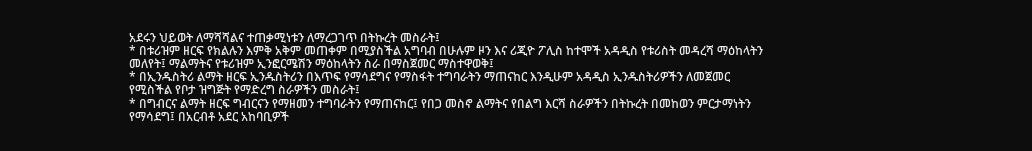አደሩን ህይወት ለማሻሻልና ተጠቃሚነቱን ለማረጋገጥ በትኩረት መስራት፤
* በቱሪዝም ዘርፍ የክልሉን እምቅ አቅም መጠቀም በሚያስችል አግባብ በሁሉም ዞን እና ሪጂዮ ፖሊስ ከተሞች አዳዲስ የቱሪስት መዳረሻ ማዕከላትን መለየት፤ ማልማትና የቱሪዝም ኢንፎርሜሽን ማዕከላትን ስራ በማስጀመር ማስተዋወቅ፤
* በኢንዱስትሪ ልማት ዘርፍ ኢንዱስትሪን በእጥፍ የማሳደግና የማስፋት ተግባራትን ማጠናከር እንዲሁም አዳዲስ ኢንዱስትሪዎችን ለመጀመር የሚስችል የቦታ ዝግጅት የማድረግ ስራዎችን መስራት፤
* በግብርና ልማት ዘርፍ ግብርናን የማዘመን ተግባራትን የማጠናከር፤ የበጋ መስኖ ልማትና የበልግ እርሻ ስራዎችን በትኩረት በመከወን ምርታማነትን የማሳደግ፤ በአርብቶ አደር አከባቢዎች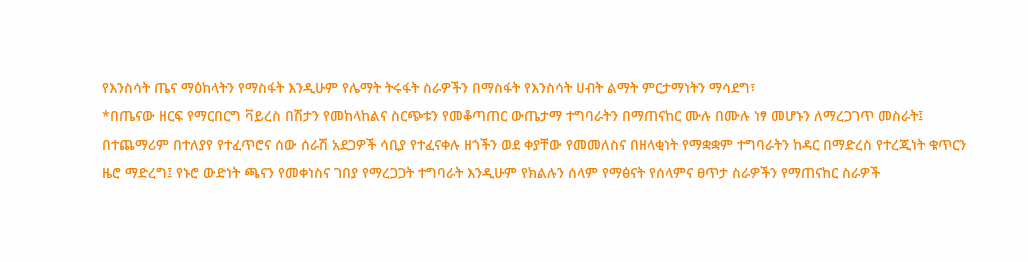የእንስሳት ጤና ማዕከላትን የማስፋት እንዲሁም የሌማት ትሩፋት ስራዎችን በማስፋት የእንስሳት ሀብት ልማት ምርታማነትን ማሳደግ፣
*በጤናው ዘርፍ የማርበርግ ቫይረስ በሽታን የመከላከልና ስርጭቱን የመቆጣጠር ውጤታማ ተግባራትን በማጠናከር ሙሉ በሙሉ ነፃ መሆኑን ለማረጋገጥ መስራት፤
በተጨማሪም በተለያየ የተፈጥሮና ሰው ሰራሽ አደጋዎች ሳቢያ የተፈናቀሉ ዘጎችን ወደ ቀያቸው የመመለስና በዘላቂነት የማቋቋም ተግባራትን ከዳር በማድረስ የተረጂነት ቁጥርን ዜሮ ማድረግ፤ የኑሮ ውድነት ጫናን የመቀነስና ገበያ የማረጋጋት ተግባራት እንዲሁም የክልሉን ሰላም የማፅናት የሰላምና ፀጥታ ስራዎችን የማጠናከር ስራዎች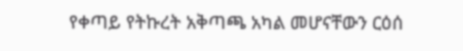የቀጣይ የትኩረት አቅጣጫ አካል መሆናቸውን ርዕሰ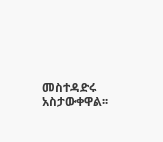መስተዳድሩ አስታውቀዋል፡፡